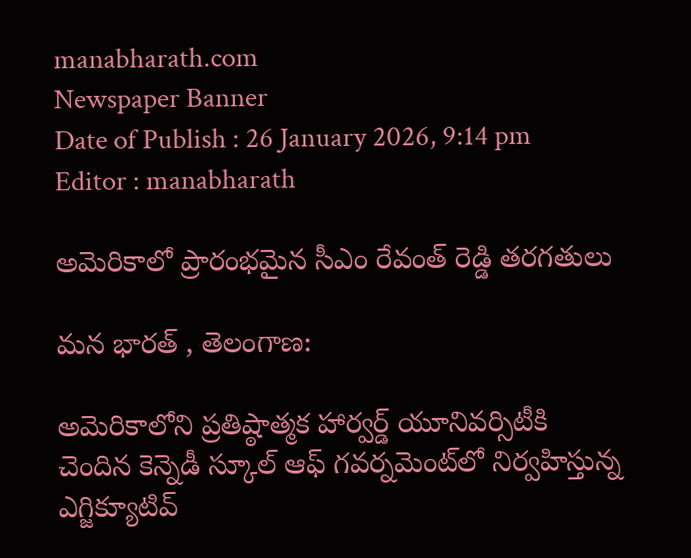manabharath.com
Newspaper Banner
Date of Publish : 26 January 2026, 9:14 pm Editor : manabharath

అమెరికాలో ప్రారంభమైన సీఎం రేవంత్ రెడ్డి తరగతులు

మన భారత్ , తెలంగాణ:

అమెరికాలోని ప్రతిష్ఠాత్మక హార్వర్డ్ యూనివర్సిటీకి చెందిన కెన్నెడీ స్కూల్ ఆఫ్ గవర్నమెంట్‌లో నిర్వహిస్తున్న ఎగ్జిక్యూటివ్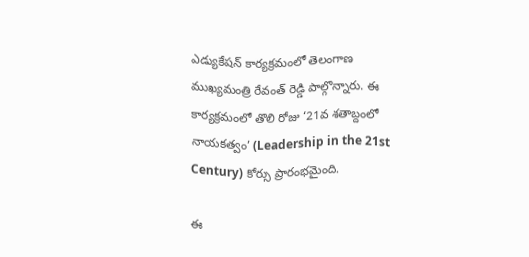ఎడ్యుకేషన్ కార్యక్రమంలో తెలంగాణ ముఖ్యమంత్రి రేవంత్ రెడ్డి పాల్గొన్నారు. ఈ కార్యక్రమంలో తొలి రోజు ‘21వ శతాబ్దంలో నాయకత్వం’ (Leadership in the 21st Century) కోర్సు ప్రారంభమైంది.

ఈ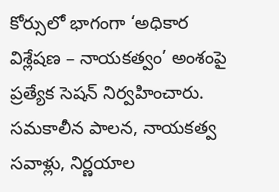కోర్సులో భాగంగా ‘అధికార విశ్లేషణ – నాయకత్వం’ అంశంపై ప్రత్యేక సెషన్ నిర్వహించారు. సమకాలీన పాలన, నాయకత్వ సవాళ్లు, నిర్ణయాల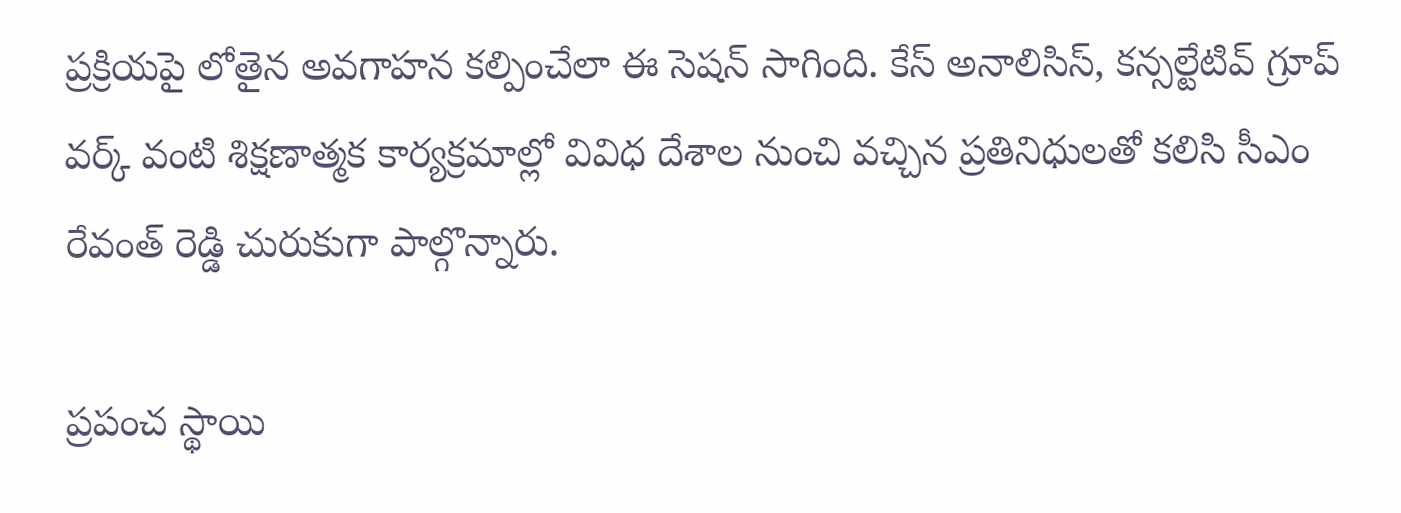ప్రక్రియపై లోతైన అవగాహన కల్పించేలా ఈ సెషన్ సాగింది. కేస్ అనాలిసిస్, కన్సల్టేటివ్ గ్రూప్ వర్క్ వంటి శిక్షణాత్మక కార్యక్రమాల్లో వివిధ దేశాల నుంచి వచ్చిన ప్రతినిధులతో కలిసి సీఎం రేవంత్ రెడ్డి చురుకుగా పాల్గొన్నారు.

ప్రపంచ స్థాయి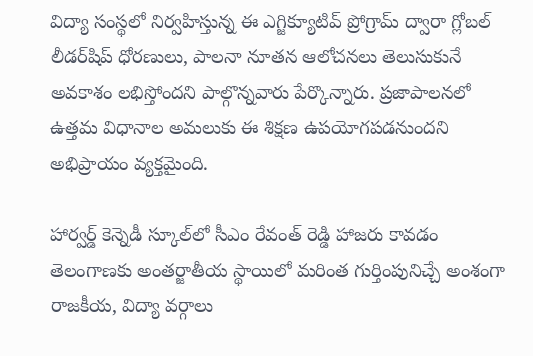విద్యా సంస్థలో నిర్వహిస్తున్న ఈ ఎగ్జిక్యూటివ్ ప్రోగ్రామ్ ద్వారా గ్లోబల్ లీడర్‌షిప్ ధోరణులు, పాలనా నూతన ఆలోచనలు తెలుసుకునే అవకాశం లభిస్తోందని పాల్గొన్నవారు పేర్కొన్నారు. ప్రజాపాలనలో ఉత్తమ విధానాల అమలుకు ఈ శిక్షణ ఉపయోగపడనుందని అభిప్రాయం వ్యక్తమైంది.

హార్వర్డ్ కెన్నెడీ స్కూల్‌లో సీఎం రేవంత్ రెడ్డి హాజరు కావడం తెలంగాణకు అంతర్జాతీయ స్థాయిలో మరింత గుర్తింపునిచ్చే అంశంగా రాజకీయ, విద్యా వర్గాలు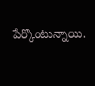పేర్కొంటున్నాయి.